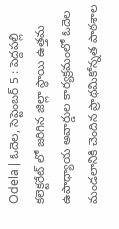Odela | ఓదెల, సెప్టెంబర్ 5 : పెద్దపల్లి కలెక్టరేట్ లో జరిగిన జిల్లా స్థాయి ఉత్తమ ఉపాధ్యాయ అవార్డుల కార్యక్రమంలో ఓదెల మండలానికి చెందిన ప్రాథమికోన్నత పాఠశాల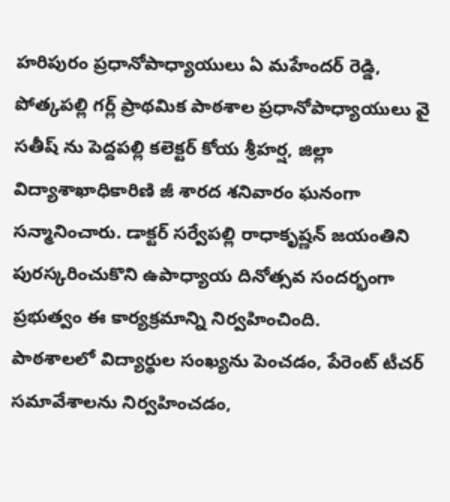హరిపురం ప్రధానోపాధ్యాయులు ఏ మహేందర్ రెడ్డి, పోత్కపల్లి గర్ల్ ప్రాథమిక పాఠశాల ప్రధానోపాధ్యాయులు వై సతీష్ ను పెద్దపల్లి కలెక్టర్ కోయ శ్రీహర్ష, జిల్లా విద్యాశాఖాధికారిణి జీ శారద శనివారం ఘనంగా సన్మానించారు. డాక్టర్ సర్వేపల్లి రాధాకృష్ణన్ జయంతిని పురస్కరించుకొని ఉపాధ్యాయ దినోత్సవ సందర్భంగా ప్రభుత్వం ఈ కార్యక్రమాన్ని నిర్వహించింది.
పాఠశాలలో విద్యార్థుల సంఖ్యను పెంచడం, పేరెంట్ టీచర్ సమావేశాలను నిర్వహించడం,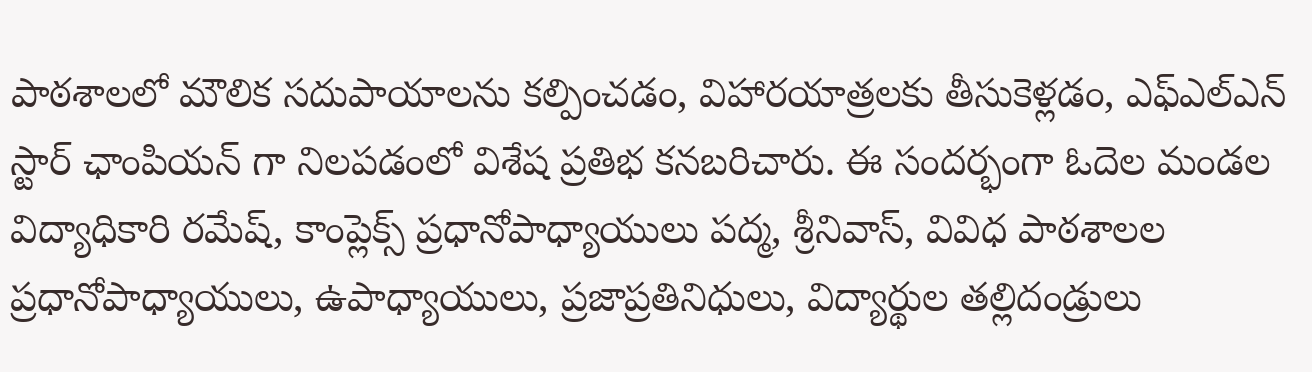పాఠశాలలో మౌలిక సదుపాయాలను కల్పించడం, విహారయాత్రలకు తీసుకెళ్లడం, ఎఫ్ఎల్ఎన్ స్టార్ ఛాంపియన్ గా నిలపడంలో విశేష ప్రతిభ కనబరిచారు. ఈ సందర్భంగా ఓదెల మండల విద్యాధికారి రమేష్, కాంప్లెక్స్ ప్రధానోపాధ్యాయులు పద్మ, శ్రీనివాస్, వివిధ పాఠశాలల ప్రధానోపాధ్యాయులు, ఉపాధ్యాయులు, ప్రజాప్రతినిధులు, విద్యార్థుల తల్లిదండ్రులు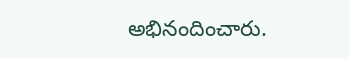అభినందించారు.